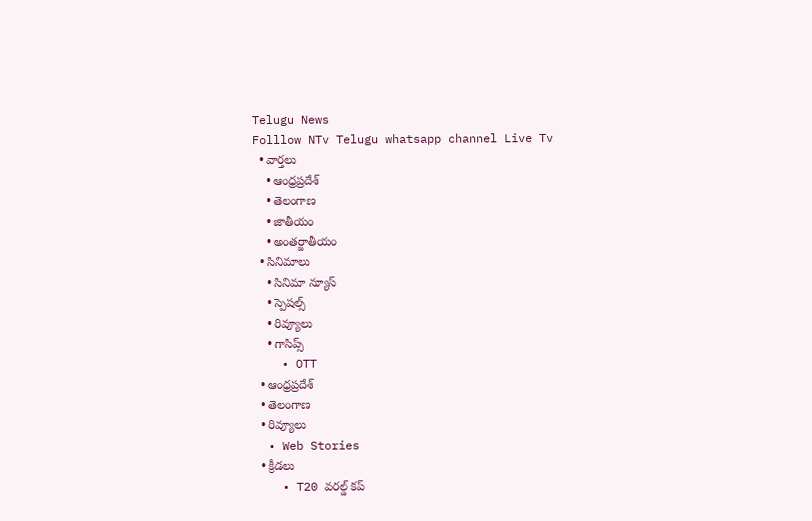Telugu News
Folllow NTv Telugu whatsapp channel Live Tv
  • వార్తలు
    • ఆంధ్రప్రదేశ్
    • తెలంగాణ
    • జాతీయం
    • అంతర్జాతీయం
  • సినిమాలు
    • సినిమా న్యూస్
    • స్పెషల్స్
    • రివ్యూలు
    • గాసిప్స్
    • OTT
  • ఆంధ్రప్రదేశ్
  • తెలంగాణ
  • రివ్యూలు
  • Web Stories
  • క్రీడలు
    • T20 వరల్డ్ కప్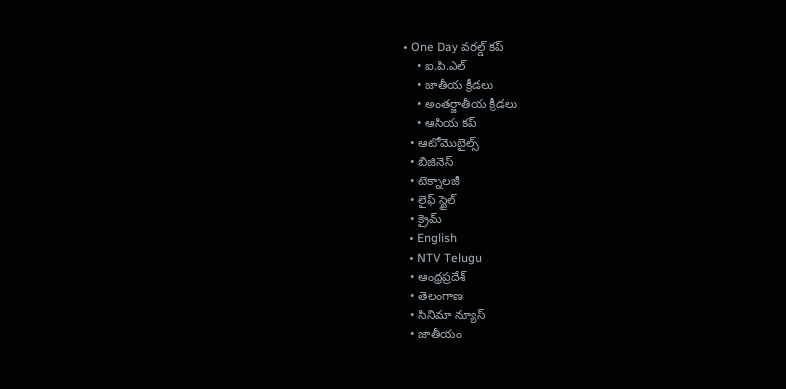• One Day వరల్డ్ కప్
    • ఐ.పి.ఎల్
    • జాతీయ క్రీడలు
    • అంతర్జాతీయ క్రీడలు
    • ఆసియ కప్
  • ఆటోమొబైల్స్
  • బిజినెస్‌
  • టెక్నాలజీ
  • లైఫ్ స్టైల్
  • క్రైమ్
  • English
  • NTV Telugu
  • ఆంధ్రప్రదేశ్
  • తెలంగాణ
  • సినిమా న్యూస్
  • జాతీయం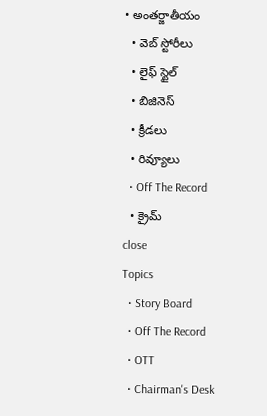• అంతర్జాతీయం
  • వెబ్ స్టోరీలు
  • లైఫ్ స్టైల్
  • బిజినెస్‌
  • క్రీడలు
  • రివ్యూలు
  • Off The Record
  • క్రైమ్
close
Topics
  • Story Board
  • Off The Record
  • OTT
  • Chairman's Desk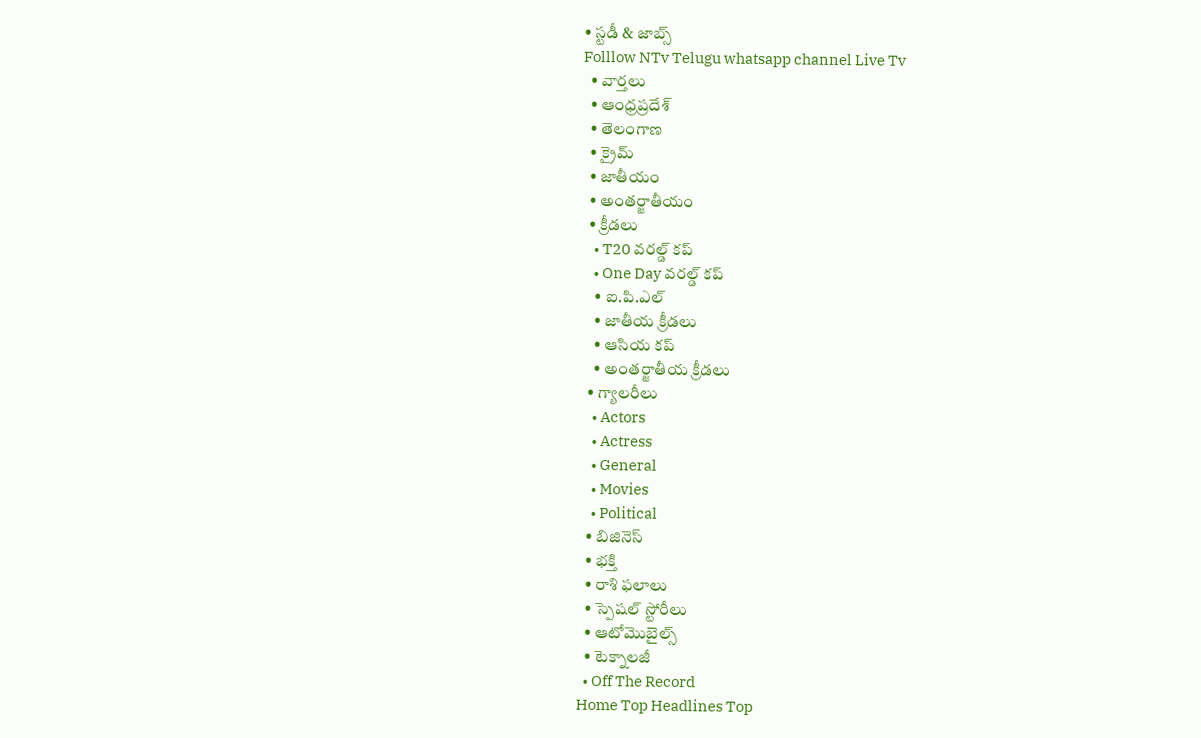• స్టడీ & జాబ్స్
Folllow NTv Telugu whatsapp channel Live Tv
  • వార్తలు
  • ఆంధ్రప్రదేశ్
  • తెలంగాణ
  • క్రైమ్
  • జాతీయం
  • అంతర్జాతీయం
  • క్రీడలు
    • T20 వరల్డ్ కప్
    • One Day వరల్డ్ కప్
    • ఐ.పి.ఎల్
    • జాతీయ క్రీడలు
    • ఆసియ కప్
    • అంతర్జాతీయ క్రీడలు
  • గ్యాలరీలు
    • Actors
    • Actress
    • General
    • Movies
    • Political
  • బిజినెస్‌
  • భక్తి
  • రాశి ఫలాలు
  • స్పెషల్‌ స్టోరీలు
  • ఆటోమొబైల్స్
  • టెక్నాలజీ
  • Off The Record
Home Top Headlines Top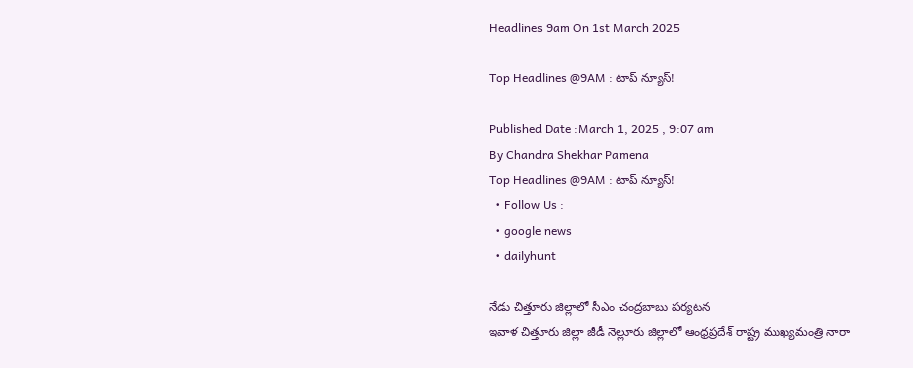Headlines 9am On 1st March 2025

Top Headlines @9AM : టాప్‌ న్యూస్‌!

Published Date :March 1, 2025 , 9:07 am
By Chandra Shekhar Pamena
Top Headlines @9AM : టాప్‌ న్యూస్‌!
  • Follow Us :
  • google news
  • dailyhunt

నేడు చిత్తూరు జిల్లాలో సీఎం చంద్రబాబు పర్యటన
ఇవాళ చిత్తూరు జిల్లా జీడీ నెల్లూరు జిల్లాలో ఆంధ్రప్రదేశ్ రాష్ట్ర ముఖ్యమంత్రి నారా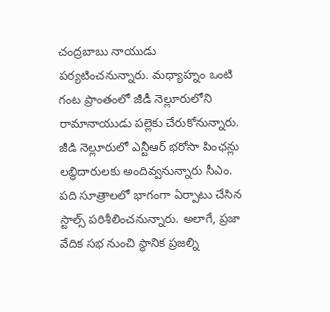చంద్రబాబు నాయుడు పర్యటించనున్నారు. మధ్యాహ్నం ఒంటి గంట ప్రాంతంలో జీడీ నెల్లూరులోని రామానాయుడు పల్లెకు చేరుకోనున్నారు. జీడి నెల్లూరులో ఎన్టీఆర్ భరోసా పింఛన్లు లబ్ధిదారులకు అందివ్వనున్నారు సీఎం. పది సూత్రాలలో భాగంగా ఏర్పాటు చేసిన స్టాల్స్ పరిశీలించనున్నారు. అలాగే, ప్రజా వేదిక సభ నుంచి స్థానిక ప్రజల్ని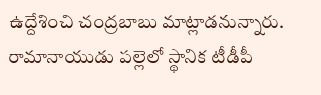ఉద్దేశించి చంద్రబాబు మాట్లాడనున్నారు. రామానాయుడు పల్లెలో స్థానిక టీడీపీ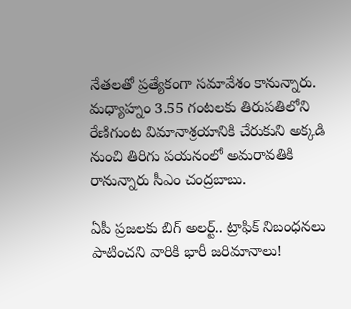నేతలతో ప్రత్యేకంగా సమావేశం కానున్నారు. మధ్యాహ్నం 3.55 గంటలకు తిరుపతిలోని రేణిగుంట విమానాశ్రయానికి చేరుకుని అక్కడి నుంచి తిరిగు పయనంలో అమరావతికి రానున్నారు సీఎం చంద్రబాబు.

ఏపీ ప్రజలకు బిగ్ అలర్ట్.. ట్రాఫిక్ నిబంధనలు పాటించని వారికి భారీ జరిమానాలు!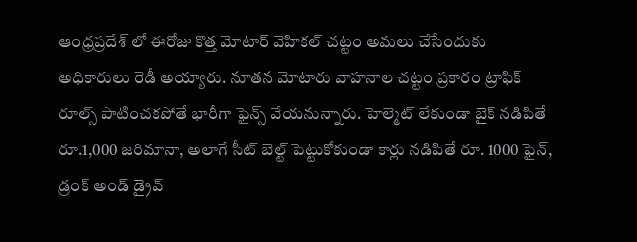ఆంధ్రప్రదేశ్ లో ఈరోజు కొత్త మోటార్ వెహికల్ చట్టం అమలు చేసేందుకు అధికారులు రెడీ అయ్యారు. నూతన మోటారు వాహనాల చట్టం ప్రకారం ట్రాఫిక్ రూల్స్ పాటించకపోతే భారీగా ఫైన్స్ వేయనున్నారు. హెల్మెట్ లేకుండా బైక్ నడిపితే రూ.1,000 జరిమానా, అలాగే సీట్ బెల్ట్ పెట్టుకోకుండా కార్లు నడిపితే రూ. 1000 ఫైన్, డ్రంక్ అండ్ డ్రైవ్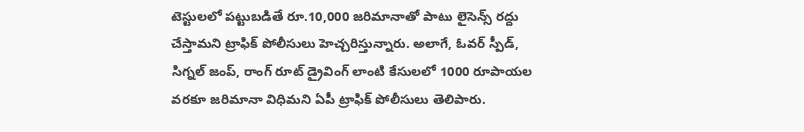టెస్టులలో పట్టుబడితే రూ.10,000 జరిమానాతో పాటు లైసెన్స్ రద్దు చేస్తామని ట్రాఫిక్ పోలీసులు హెచ్చరిస్తున్నారు. అలాగే, ఓవర్ స్పీడ్, సిగ్నల్ జంప్, రాంగ్ రూట్ డ్రైవింగ్ లాంటి కేసులలో 1000 రూపాయల వరకూ జరిమానా విధిమని ఏపీ ట్రాఫిక్ పోలీసులు తెలిపారు.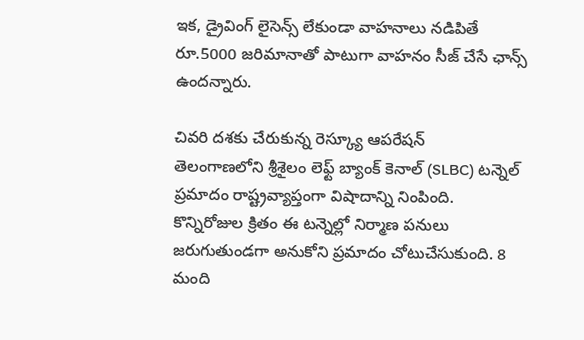ఇక, డ్రైవింగ్ లైసెన్స్ లేకుండా వాహనాలు నడిపితే రూ.5000 జరిమానాతో పాటుగా వాహనం సీజ్ చేసే ఛాన్స్ ఉందన్నారు.

చివరి దశకు చేరుకున్న రెస్క్యూ ఆపరేషన్
తెలంగాణలోని శ్రీశైలం లెఫ్ట్ బ్యాంక్ కెనాల్ (SLBC) టన్నెల్ ప్రమాదం రాష్ట్రవ్యాప్తంగా విషాదాన్ని నింపింది. కొన్నిరోజుల క్రితం ఈ టన్నెల్లో నిర్మాణ పనులు జరుగుతుండగా అనుకోని ప్రమాదం చోటుచేసుకుంది. 8 మంది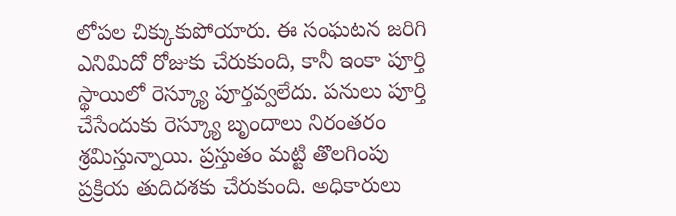లోపల చిక్కుకుపోయారు. ఈ సంఘటన జరిగి ఎనిమిదో రోజుకు చేరుకుంది, కానీ ఇంకా పూర్తి స్థాయిలో రెస్క్యూ పూర్తవ్వలేదు. పనులు పూర్తి చేసేందుకు రెస్క్యూ బృందాలు నిరంతరం శ్రమిస్తున్నాయి. ప్రస్తుతం మట్టి తొలగింపు ప్రక్రియ తుదిదశకు చేరుకుంది. అధికారులు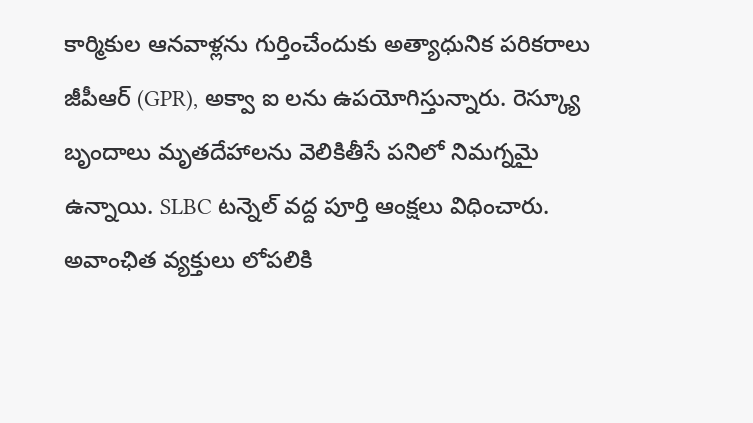కార్మికుల ఆనవాళ్లను గుర్తించేందుకు అత్యాధునిక పరికరాలు జీపీఆర్ (GPR), అక్వా ఐ లను ఉపయోగిస్తున్నారు. రెస్క్యూ బృందాలు మృతదేహాలను వెలికితీసే పనిలో నిమగ్నమై ఉన్నాయి. SLBC టన్నెల్ వద్ద పూర్తి ఆంక్షలు విధించారు. అవాంఛిత వ్యక్తులు లోపలికి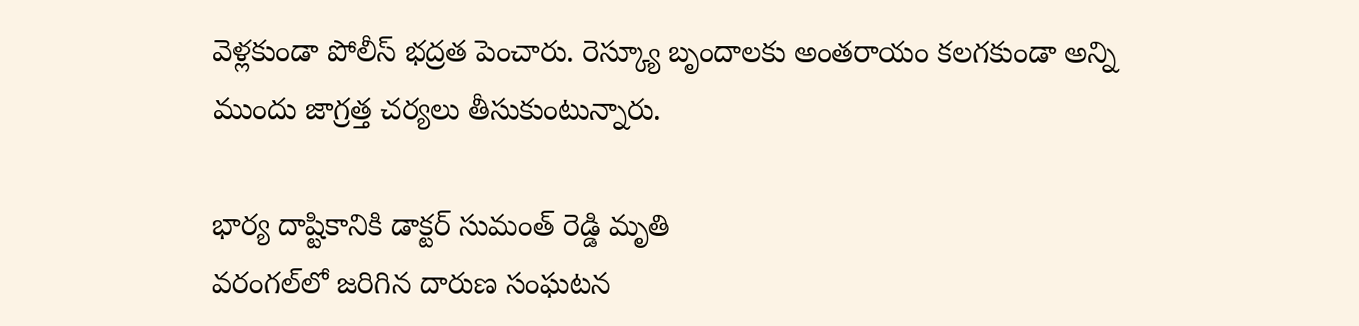వెళ్లకుండా పోలీస్ భద్రత పెంచారు. రెస్క్యూ బృందాలకు అంతరాయం కలగకుండా అన్ని ముందు జాగ్రత్త చర్యలు తీసుకుంటున్నారు.

భార్య దాష్టికానికి డాక్టర్ సుమంత్ రెడ్డి మృతి
వరంగల్‌లో జరిగిన దారుణ సంఘటన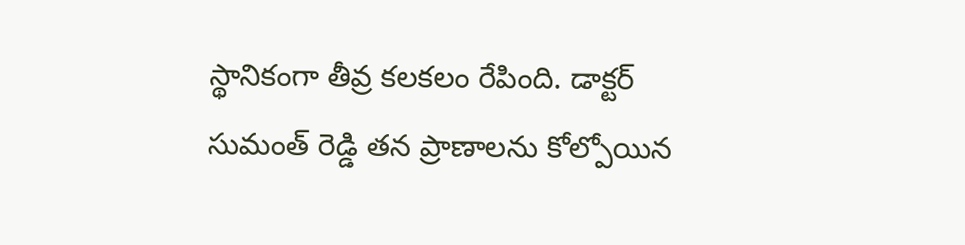స్థానికంగా తీవ్ర కలకలం రేపింది. డాక్టర్ సుమంత్ రెడ్డి తన ప్రాణాలను కోల్పోయిన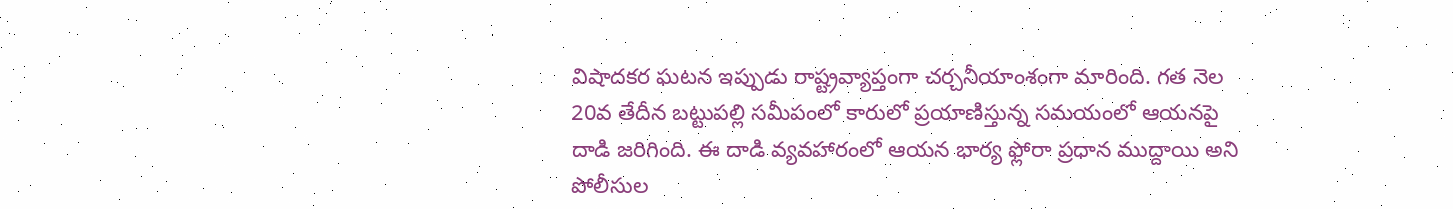విషాదకర ఘటన ఇప్పుడు రాష్ట్రవ్యాప్తంగా చర్చనీయాంశంగా మారింది. గత నెల 20వ తేదీన బట్టుపల్లి సమీపంలో కారులో ప్రయాణిస్తున్న సమయంలో ఆయనపై దాడి జరిగింది. ఈ దాడి వ్యవహారంలో ఆయన భార్య ఫ్లోరా ప్రధాన ముద్దాయి అని పోలీసుల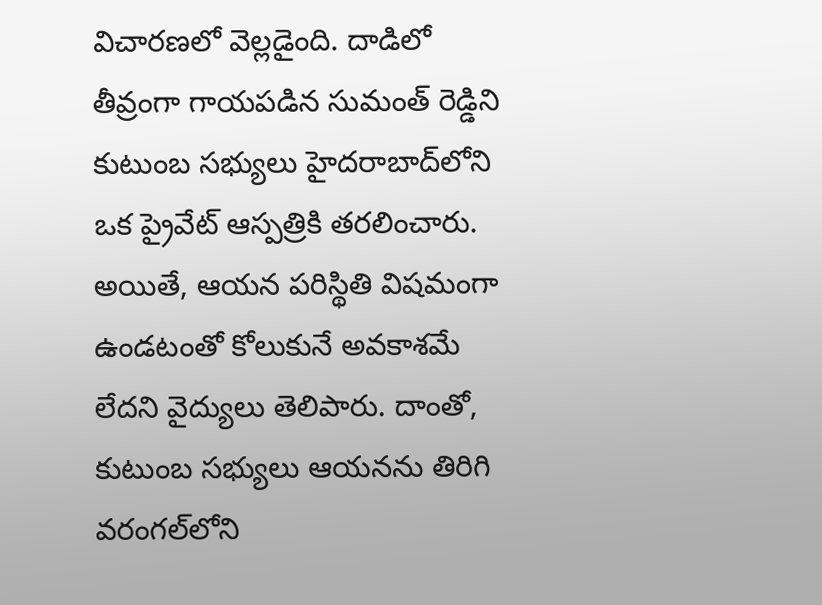విచారణలో వెల్లడైంది. దాడిలో తీవ్రంగా గాయపడిన సుమంత్ రెడ్డిని కుటుంబ సభ్యులు హైదరాబాద్‌లోని ఒక ప్రైవేట్ ఆస్పత్రికి తరలించారు. అయితే, ఆయన పరిస్థితి విషమంగా ఉండటంతో కోలుకునే అవకాశమే లేదని వైద్యులు తెలిపారు. దాంతో, కుటుంబ సభ్యులు ఆయనను తిరిగి వరంగల్‌లోని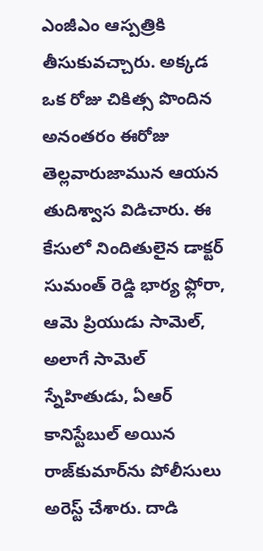ఎంజీఎం ఆస్పత్రికి తీసుకువచ్చారు. అక్కడ ఒక రోజు చికిత్స పొందిన అనంతరం ఈరోజు తెల్లవారుజామున ఆయన తుదిశ్వాస విడిచారు. ఈ కేసులో నిందితులైన డాక్టర్ సుమంత్ రెడ్డి భార్య ఫ్లోరా, ఆమె ప్రియుడు సామెల్, అలాగే సామెల్ స్నేహితుడు, ఏఆర్ కానిస్టేబుల్ అయిన రాజ్‌కుమార్‌ను పోలీసులు అరెస్ట్ చేశారు. దాడి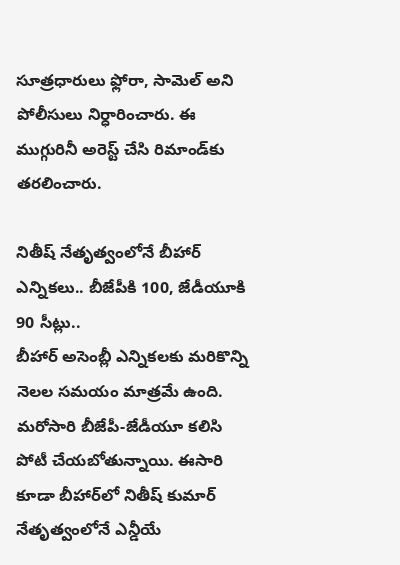సూత్రధారులు ఫ్లోరా, సామెల్ అని పోలీసులు నిర్ధారించారు. ఈ ముగ్గురినీ అరెస్ట్ చేసి రిమాండ్‌కు తరలించారు.

నితీష్ నేతృత్వంలోనే బీహార్ ఎన్నికలు.. బీజేపీకి 100, జేడీయూకి 90 సీట్లు..
బీహార్ అసెంబ్లీ ఎన్నికలకు మరికొన్ని నెలల సమయం మాత్రమే ఉంది. మరోసారి బీజేపీ-జేడీయూ కలిసి పోటీ చేయబోతున్నాయి. ఈసారి కూడా బీహార్‌లో నితీష్ కుమార్ నేతృత్వంలోనే ఎన్డీయే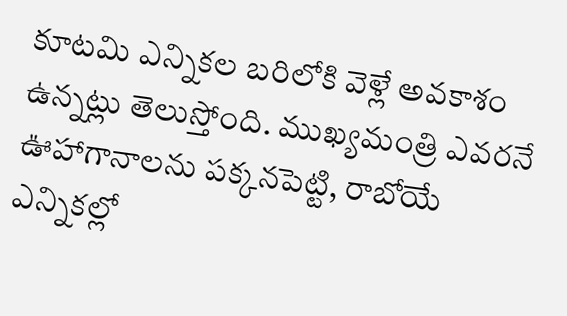కూటమి ఎన్నికల బరిలోకి వెళ్లే అవకాశం ఉన్నట్లు తెలుస్తోంది. ముఖ్యమంత్రి ఎవరనే ఊహాగానాలను పక్కనపెట్టి, రాబోయే ఎన్నికల్లో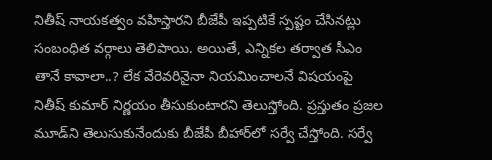నితీష్ నాయకత్వం వహిస్తారని బీజేపీ ఇప్పటికే స్పష్టం చేసినట్లు సంబంధిత వర్గాలు తెలిపాయి. అయితే, ఎన్నికల తర్వాత సీఎం తానే కావాలా..? లేక వేరెవరినైనా నియమించాలనే విషయంపై నితీష్ కుమార్ నిర్ణయం తీసుకుంటారని తెలుస్తోంది. ప్రస్తుతం ప్రజల మూడ్‌ని తెలుసుకునేందుకు బీజేపీ బీహార్‌లో సర్వే చేస్తోంది. సర్వే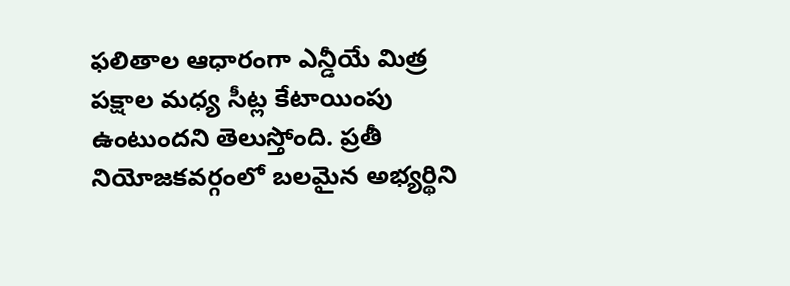ఫలితాల ఆధారంగా ఎన్డీయే మిత్ర పక్షాల మధ్య సీట్ల కేటాయింపు ఉంటుందని తెలుస్తోంది. ప్రతీ నియోజకవర్గంలో బలమైన అభ్యర్థిని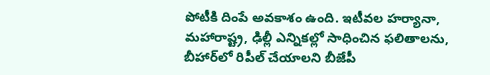పోటీకి దింపే అవకాశం ఉంది. ఇటీవల హర్యానా, మహారాష్ట్ర, ఢిల్లీ ఎన్నికల్లో సాధించిన ఫలితాలను, బీహార్‌లో రిపీల్ చేయాలని బీజేపీ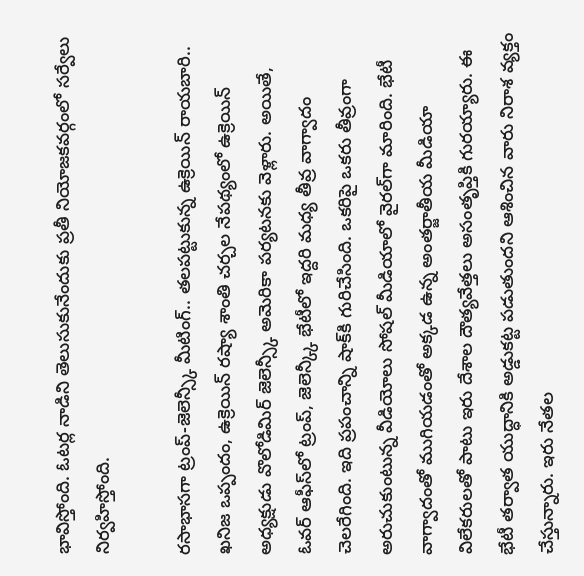భావిస్తోంది. ఓటర్ల నాడిని తెలుసుకునేందుకు ప్రతీ నియోజకవర్గంలో సర్వేలు నిర్వహిస్తోంది.

రసాభాసగా ట్రంప్-జెలెన్స్కీ మీటింగ్.. తలపట్టుకున్న ఉక్రెయిన్ రాయబారి..
ఖనిజ ఒప్పందం, ఉక్రెయిన్ రష్యా శాంతి చర్చల నేపథ్యంలో ఉక్రెయిన్ అధ్యక్షుడు వొలోడిమిర్ జెలెన్స్కీ అమెరికా పర్యటనకు వెళ్లారు. అయితే, ఓవర్ ఆఫీస్‌లో ట్రంప్, జెలెన్క్కీ భేటీలో ఇద్దరి మధ్య తీవ్ర వాగ్వాదం చెలరేగింది. ఇది ప్రపంచాన్ని షాక్‌కి గురిచేసింది. ఒకరిపై ఒకరు తీవ్రంగా అరుచుకుంటున్న వీడియోలు సోషల్ మీడియాలో వైరల్‌గా మారింది. భేటీ వాగ్వాదంతో ముగియడంతో అక్కడ ఉన్న అంతర్జాతీయ మీడియా విలేకరులతో పాటు ఇరు దేశాల దౌత్యవేత్తలు అసంతృప్తికి గురయ్యారు. ఈ భేటీ తర్వాత యుద్ధానికి అడ్డుకట్ట పడుతుందని ఆశించిన వారు నిరాశ వ్యక్తం చేస్తున్నారు. ఇరు నేతల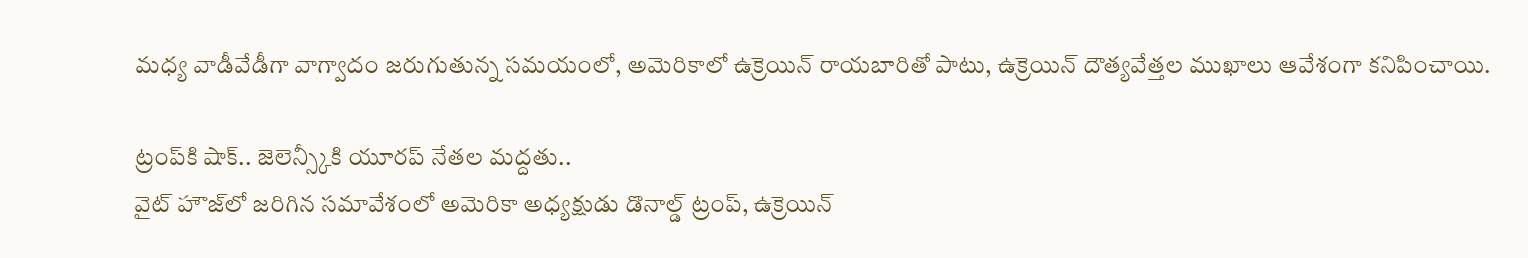మధ్య వాడీవేడీగా వాగ్వాదం జరుగుతున్న సమయంలో, అమెరికాలో ఉక్రెయిన్ రాయబారితో పాటు, ఉక్రెయిన్ దౌత్యవేత్తల ముఖాలు ఆవేశంగా కనిపించాయి.

ట్రంప్‌కి షాక్.. జెలెన్స్కీకి యూరప్ నేతల మద్దతు..
వైట్ హౌజ్‌లో జరిగిన సమావేశంలో అమెరికా అధ్యక్షుడు డొనాల్డ్ ట్రంప్, ఉక్రెయిన్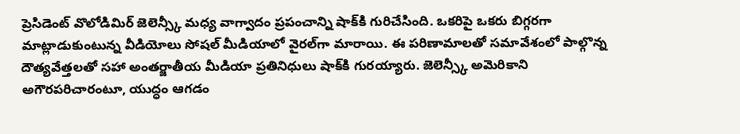ప్రెసిడెంట్ వొలోడిమిర్ జెలెన్స్కీ మధ్య వాగ్వాదం ప్రపంచాన్ని షాక్‌‌కి గురిచేసింది. ఒకరిపై ఒకరు బిగ్గరగా మాట్లాడుకుంటున్న వీడియోలు సోషల్ మీడియాలో వైరల్‌గా మారాయి. ఈ పరిణామాలతో సమావేశంలో పాల్గొన్న దౌత్యవేత్తలతో సహా అంతర్జాతీయ మీడియా ప్రతినిధులు షాక్‌కి గురయ్యారు. జెలెన్స్కీ అమెరికాని అగౌరపరిచారంటూ, యుద్ధం ఆగడం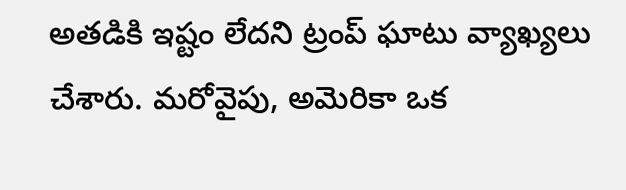అతడికి ఇష్టం లేదని ట్రంప్ ఘాటు వ్యాఖ్యలు చేశారు. మరోవైపు, అమెరికా ఒక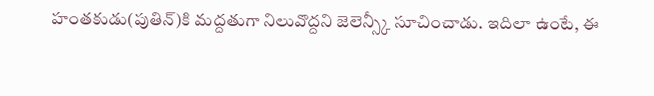హంతకుడు(పుతిన్‌)కి మద్దతుగా నిలువొద్దని జెలెన్స్కీ సూచించాడు. ఇదిలా ఉంటే, ఈ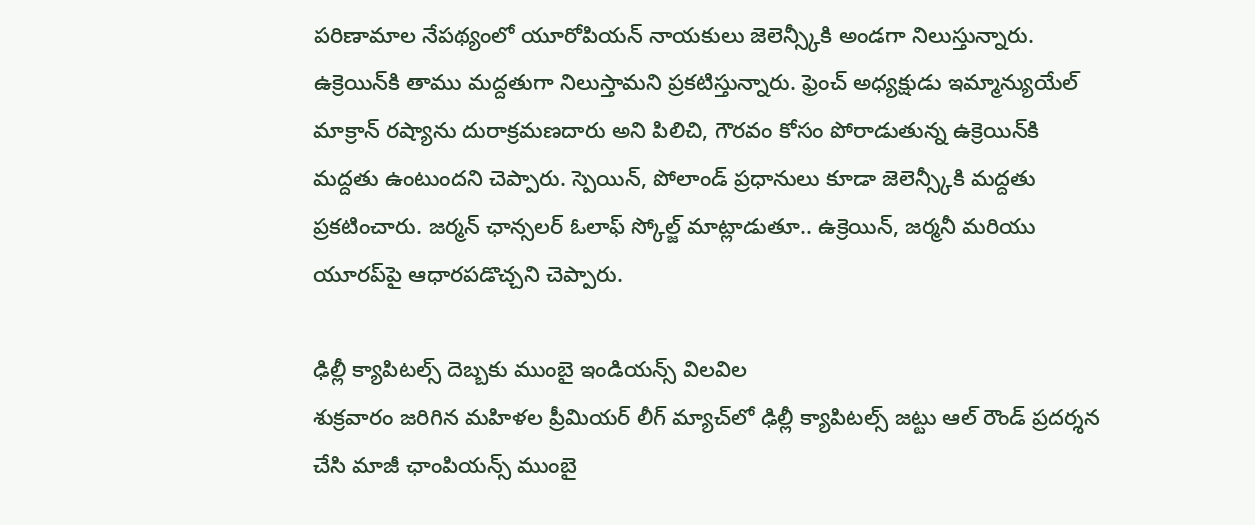పరిణామాల నేపథ్యంలో యూరోపియన్ నాయకులు జెలెన్స్కీకి అండగా నిలుస్తున్నారు. ఉక్రెయిన్‌కి తాము మద్దతుగా నిలుస్తామని ప్రకటిస్తున్నారు. ఫ్రెంచ్ అధ్యక్షుడు ఇమ్మాన్యుయేల్ మాక్రాన్ రష్యాను దురాక్రమణదారు అని పిలిచి, గౌరవం కోసం పోరాడుతున్న ఉక్రెయిన్‌కి మద్దతు ఉంటుందని చెప్పారు. స్పెయిన్, పోలాండ్ ప్రధానులు కూడా జెలెన్స్కీకి మద్దతు ప్రకటించారు. జర్మన్ ఛాన్సలర్ ఓలాఫ్ స్కోల్జ్ మాట్లాడుతూ.. ఉక్రెయిన్, జర్మనీ మరియు యూరప్‌పై ఆధారపడొచ్చని చెప్పారు.

ఢిల్లీ క్యాపిటల్స్ దెబ్బకు ముంబై ఇండియన్స్‌ విలవిల
శుక్రవారం జరిగిన మహిళల ప్రీమియర్ లీగ్ మ్యాచ్‌లో ఢిల్లీ క్యాపిటల్స్ జట్టు ఆల్ రౌండ్ ప్రదర్శన చేసి మాజీ ఛాంపియన్స్ ముంబై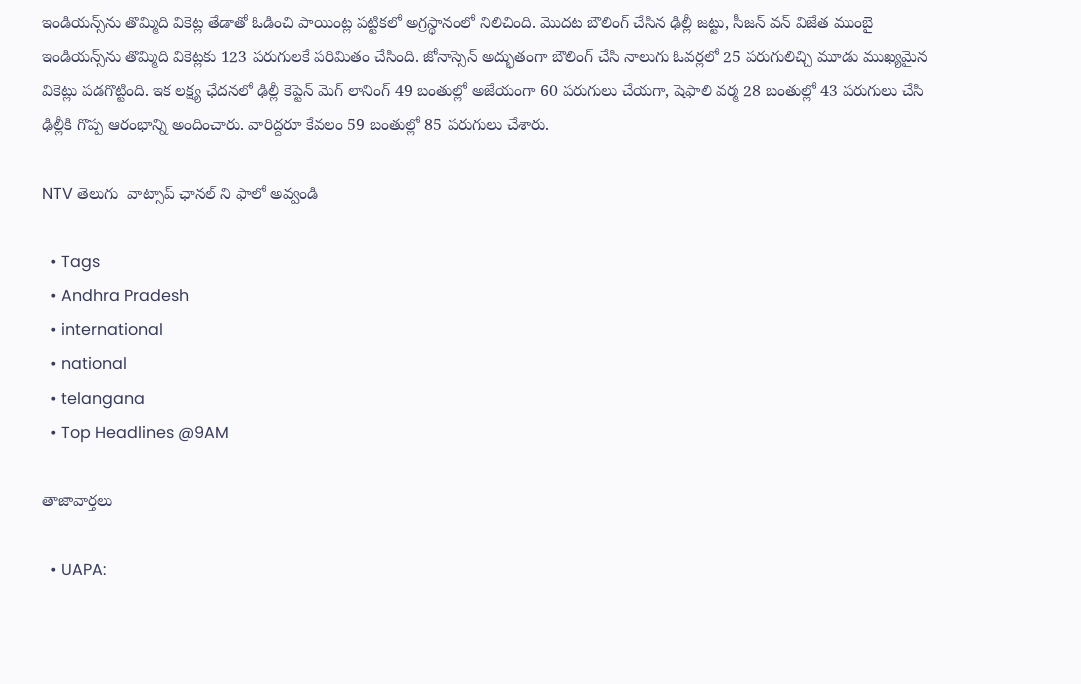ఇండియన్స్‌ను తొమ్మిది వికెట్ల తేడాతో ఓడించి పాయింట్ల పట్టికలో అగ్రస్థానంలో నిలిచింది. మొదట బౌలింగ్ చేసిన ఢిల్లీ జట్టు, సీజన్ వన్ విజేత ముంబై ఇండియన్స్‌ను తొమ్మిది వికెట్లకు 123 పరుగులకే పరిమితం చేసింది. జోనాస్సెన్ అద్భుతంగా బౌలింగ్ చేసి నాలుగు ఓవర్లలో 25 పరుగులిచ్చి మూడు ముఖ్యమైన వికెట్లు పడగొట్టింది. ఇక లక్ష్య ఛేదనలో ఢిల్లీ కెప్టెన్ మెగ్ లానింగ్ 49 బంతుల్లో అజేయంగా 60 పరుగులు చేయగా, షెఫాలి వర్మ 28 బంతుల్లో 43 పరుగులు చేసి ఢిల్లీకి గొప్ప ఆరంభాన్ని అందించారు. వారిద్దరూ కేవలం 59 బంతుల్లో 85 పరుగులు చేశారు.

NTV తెలుగు  వాట్సాప్ ఛానల్ ని ఫాలో అవ్వండి

  • Tags
  • Andhra Pradesh
  • international
  • national
  • telangana
  • Top Headlines @9AM

తాజావార్తలు

  • UAPA: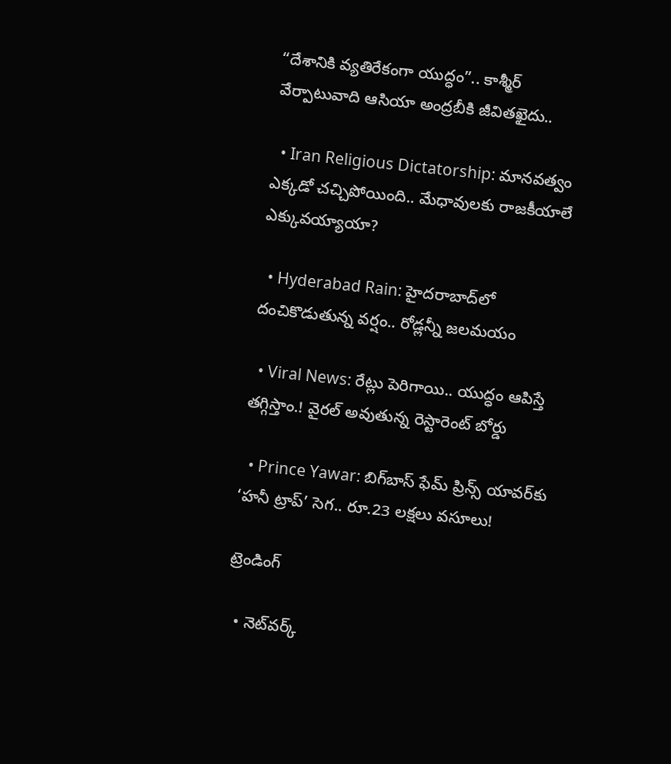“దేశానికి వ్యతిరేకంగా యుద్ధం”.. కాశ్మీర్ వేర్పాటువాది ఆసియా అంద్రబీకి జీవితఖైదు..

  • Iran Religious Dictatorship: మానవత్వం ఎక్కడో చచ్చిపోయింది.. మేధావులకు రాజకీయాలే ఎక్కువయ్యాయా?

  • Hyderabad Rain: హైదరాబాద్‌లో దంచికొడుతున్న వర్షం.. రోడ్లన్నీ జలమయం

  • Viral News: రేట్లు పెరిగాయి.. యుద్ధం ఆపిస్తే తగ్గిస్తాం.! వైరల్ అవుతున్న రెస్టారెంట్ బోర్డు

  • Prince Yawar: బిగ్‌బాస్ ఫేమ్ ప్రిన్స్ యావర్‌కు ‘హనీ ట్రాప్’ సెగ.. రూ.23 లక్షలు వసూలు!

ట్రెండింగ్‌

  • నెట్‌వర్క్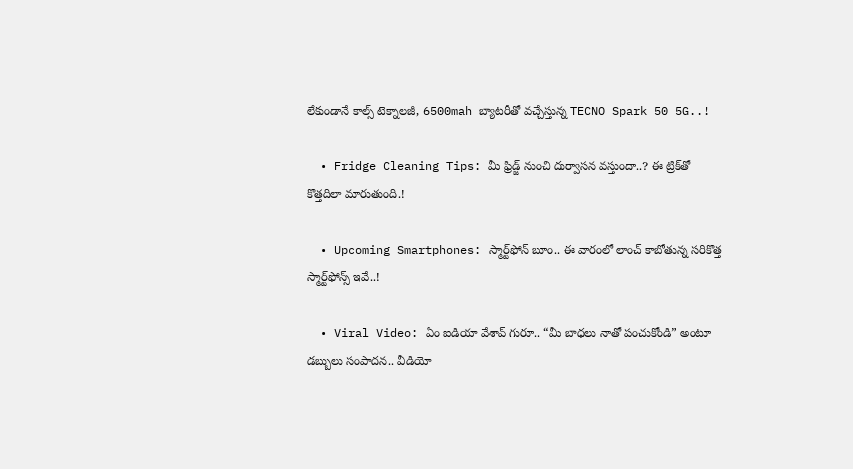లేకుండానే కాల్స్ టెక్నాలజీ, 6500mah బ్యాటరీతో వచ్చేస్తున్న TECNO Spark 50 5G..!

  • Fridge Cleaning Tips: మీ ఫ్రిడ్జ్ నుంచి దుర్వాసన వస్తుందా..? ఈ ట్రిక్‌తో కొత్తదిలా మారుతుంది.!

  • Upcoming Smartphones: స్మార్ట్‌ఫోన్ బూం.. ఈ వారంలో లాంచ్ కాబోతున్న సరికొత్త స్మార్ట్‌ఫోన్స్ ఇవే..!

  • Viral Video: ఏం ఐడియా వేశావ్ గురూ.. “మీ బాధలు నాతో పంచుకోండి” అంటూ డబ్బులు సంపాదన.. వీడియో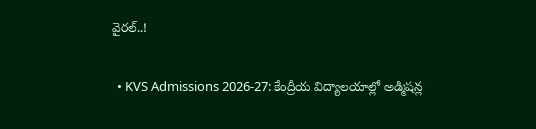వైరల్..!

  • KVS Admissions 2026-27: కేంద్రీయ విద్యాలయాల్లో అడ్మిషన్ల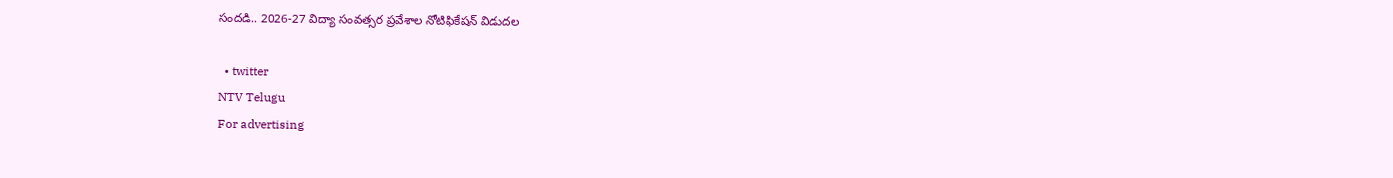సందడి.. 2026-27 విద్యా సంవత్సర ప్రవేశాల నోటిఫికేషన్ విడుదల

  • twitter
NTV Telugu
For advertising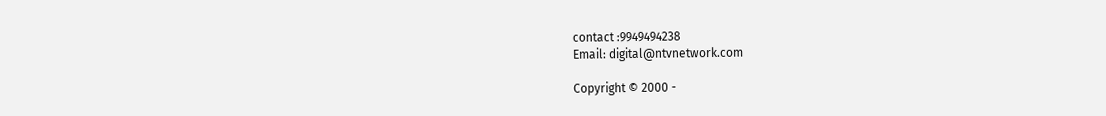contact :9949494238
Email: digital@ntvnetwork.com

Copyright © 2000 -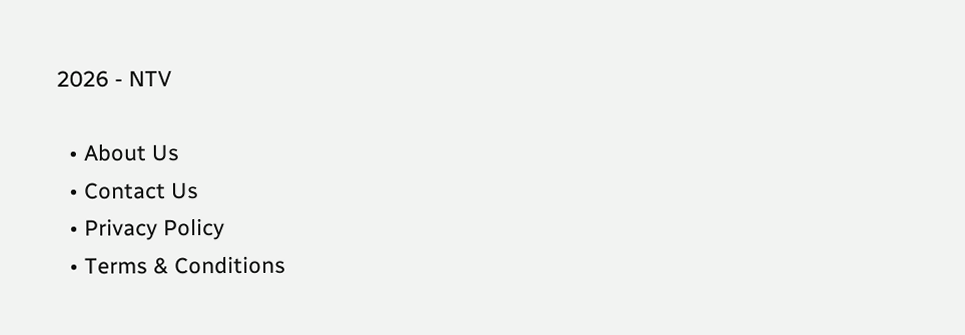2026 - NTV

  • About Us
  • Contact Us
  • Privacy Policy
  • Terms & Conditions